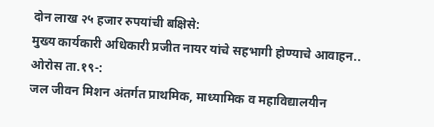दोन लाख २५ हजार रुपयांची बक्षिसे:
मुख्य कार्यकारी अधिकारी प्रजीत नायर यांचे सहभागी होण्याचे आवाहन..
ओरोस ता.१९-:
जल जीवन मिशन अंतर्गत प्राथमिक, माध्यामिक व महाविद्यालयीन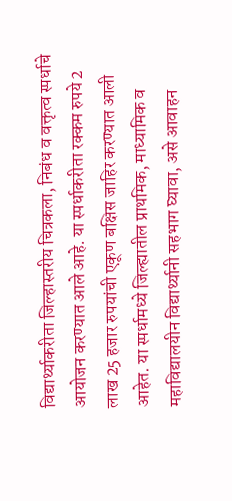विद्यार्थ्याकरीता जिल्हास्तरीय चित्रकला, निबंध व वक्तृत्व स्पर्धाचे आयोजन करण्यात आले आहे. या स्पर्धाकरीता रक्कम रुपये 2 लाख 25 हजार रुपयांची एकूण बक्षिस जाहिर करण्यात आली आहेत. या स्पर्धामध्ये जिल्ह्यातील प्राथमिक, माध्यामिक व महाविद्यालयीन विद्यार्थ्यानी सहभाग घ्यावा, असे आवाहन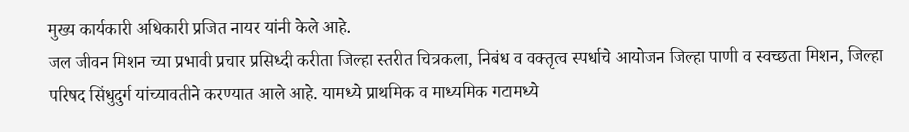मुख्य कार्यकारी अधिकारी प्रजित नायर यांनी केले आहे.
जल जीवन मिशन च्या प्रभावी प्रचार प्रसिध्दी करीता जिल्हा स्तरीत चित्रकला, निबंध व वक्तृत्व स्पर्धाचे आयोजन जिल्हा पाणी व स्वच्छता मिशन, जिल्हा परिषद सिंधुदुर्ग यांच्यावतीने करण्यात आले आहे. यामध्ये प्राथमिक व माध्यमिक गटामध्ये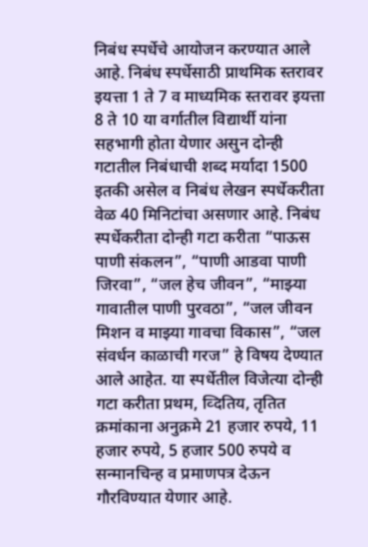निबंध स्पर्धेचे आयोजन करण्यात आले आहे. निबंध स्पर्धेसाठी प्राथमिक स्तरावर इयत्ता 1 ते 7 व माध्यमिक स्तरावर इयत्ता 8 ते 10 या वर्गातील विद्यार्थी यांना सहभागी होता येणार असुन दोन्ही गटातील निबंधाची शब्द मर्यादा 1500 इतकी असेल व निबंध लेखन स्पर्धेकरीता वेळ 40 मिनिटांचा असणार आहे. निबंध स्पर्धेकरीता दोन्ही गटा करीता “पाऊस पाणी संकलन”, “पाणी आडवा पाणी जिरवा”, “जल हेच जीवन”, “माझ्या गावातील पाणी पुरवठा”, “जल जीवन मिशन व माझ्या गावचा विकास”, “जल संवर्धन काळाची गरज” हे विषय देण्यात आले आहेत. या स्पर्धेतील विजेत्या दोन्ही गटा करीता प्रथम, व्दितिय, तृतित क्रमांकाना अनुक्रमे 21 हजार रुपये, 11 हजार रुपये, 5 हजार 500 रुपये व सन्मानचिन्ह व प्रमाणपत्र देऊन गौरविण्यात येणार आहे.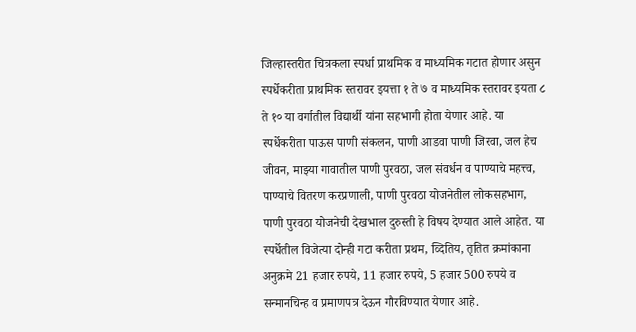जिल्हास्तरीत चित्रकला स्पर्धा प्राथमिक व माध्यमिक गटात होणार असुन स्पर्धेकरीता प्राथमिक स्तरावर इयत्ता १ ते ७ व माध्यमिक स्तरावर इयता ८ ते १० या वर्गातील विद्यार्थी यांना सहभागी होता येणार आहे. या स्पर्धेकरीता पाऊस पाणी संकलन, पाणी आडवा पाणी जिरवा, जल हेच जीवन, माझ्या गावातील पाणी पुरवठा, जल संवर्धन व पाण्याचे महत्त्व, पाण्याचे वितरण करप्रणाली, पाणी पुरवठा योजनेतील लोकसहभाग, पाणी पुरवठा योजनेची देखभाल दुरुस्ती हे विषय देण्यात आले आहेत. या स्पर्धेतील विजेत्या दोन्ही गटा करीता प्रथम, व्दितिय, तृतित क्रमांकाना अनुक्रमे 21 हजार रुपये, 11 हजार रुपये, 5 हजार 500 रुपये व सन्मानचिन्ह व प्रमाणपत्र देऊन गौरविण्यात येणार आहे.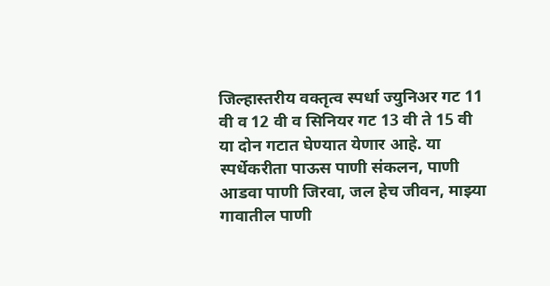जिल्हास्तरीय वक्तृत्व स्पर्धा ज्युनिअर गट 11 वी व 12 वी व सिनियर गट 13 वी ते 15 वी या दोन गटात घेण्यात येणार आहे. या स्पर्धेकरीता पाऊस पाणी संकलन, पाणी आडवा पाणी जिरवा, जल हेच जीवन, माझ्या गावातील पाणी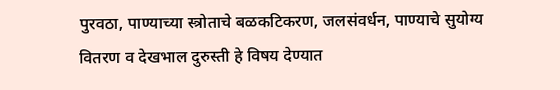पुरवठा, पाण्याच्या स्त्रोताचे बळकटिकरण, जलसंवर्धन, पाण्याचे सुयोग्य वितरण व देखभाल दुरुस्ती हे विषय देण्यात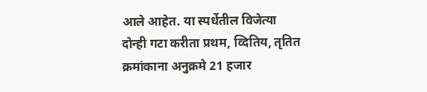आले आहेत. या स्पर्धेतील विजेत्या दोन्ही गटा करीता प्रथम, व्दितिय, तृतित क्रमांकाना अनुक्रमे 21 हजार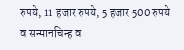रुपये, 11 हजार रुपये, 5 हजार 500 रुपये व सन्मानचिन्ह व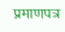प्रमाणपत्र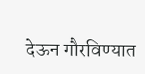देऊन गौरविण्यात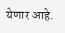येणार आहे.